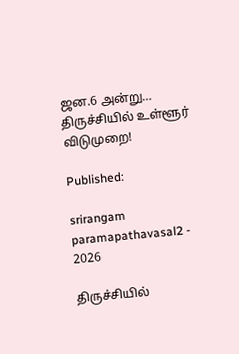ஜன.6 அன்று… திருச்சியில் உள்ளூர் விடுமுறை!

Published:

srirangam paramapathavasal2 - 2026

திருச்சியில்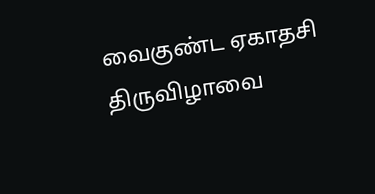வைகுண்ட ஏகாதசி திருவிழாவை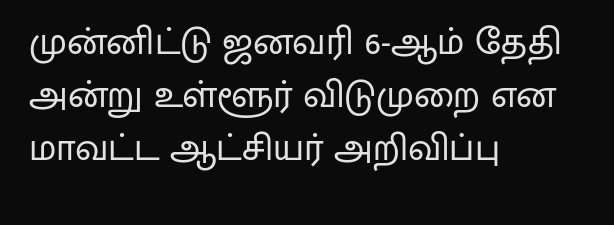முன்னிட்டு ஜனவரி 6-ஆம் தேதி அன்று உள்ளூர் விடுமுறை என மாவட்ட ஆட்சியர் அறிவிப்பு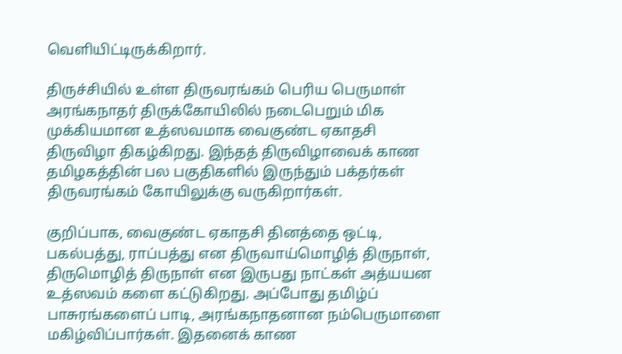வெளியிட்டிருக்கிறார்.

திருச்சியில் உள்ள திருவரங்கம் பெரிய பெருமாள் அரங்கநாதர் திருக்கோயிலில் நடைபெறும் மிக முக்கியமான உத்ஸவமாக வைகுண்ட ஏகாதசி திருவிழா திகழ்கிறது. இந்தத் திருவிழாவைக் காண தமிழகத்தின் பல பகுதிகளில் இருந்தும் பக்தர்கள் திருவரங்கம் கோயிலுக்கு வருகிறார்கள்.

குறிப்பாக, வைகுண்ட ஏகாதசி தினத்தை ஒட்டி, பகல்பத்து, ராப்பத்து என திருவாய்மொழித் திருநாள், திருமொழித் திருநாள் என இருபது நாட்கள் அத்யயன உத்ஸவம் களை கட்டுகிறது. அப்போது தமிழ்ப் பாசுரங்களைப் பாடி, அரங்கநாதனான நம்பெருமாளை மகிழ்விப்பார்கள். இதனைக் காண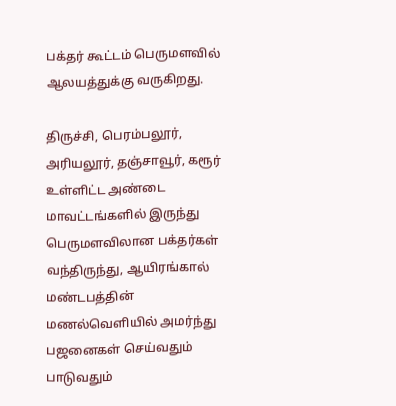பக்தர் கூட்டம் பெருமளவில் ஆலயத்துக்கு வருகிறது.

திருச்சி, பெரம்பலூர், அரியலூர், தஞ்சாவூர், கரூர் உள்ளிட்ட அண்டை மாவட்டங்களில் இருந்து பெருமளவிலான பக்தர்கள் வந்திருந்து, ஆயிரங்கால் மண்டபத்தின் மணல்வெளியில் அமர்ந்து பஜனைகள் செய்வதும் பாடுவதும்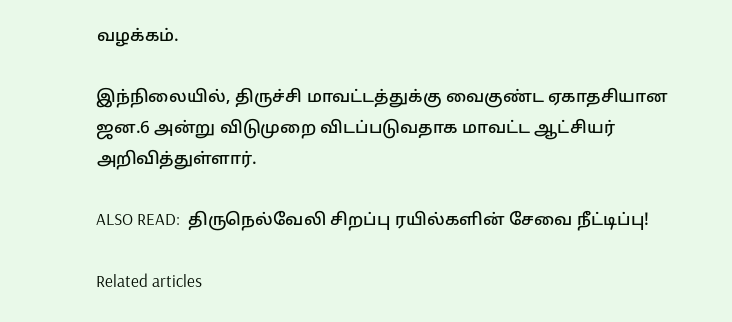வழக்கம்.

இந்நிலையில், திருச்சி மாவட்டத்துக்கு வைகுண்ட ஏகாதசியான ஜன.6 அன்று விடுமுறை விடப்படுவதாக மாவட்ட ஆட்சியர் அறிவித்துள்ளார்.

ALSO READ:  திருநெல்வேலி சிறப்பு ரயில்களின் சேவை நீட்டிப்பு!

Related articles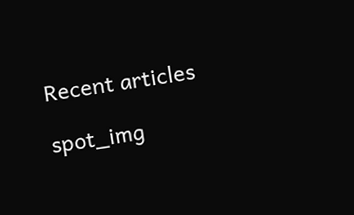Recent articles

spot_img